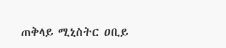ጠቅላይ ሚኒስትር ዐቢይ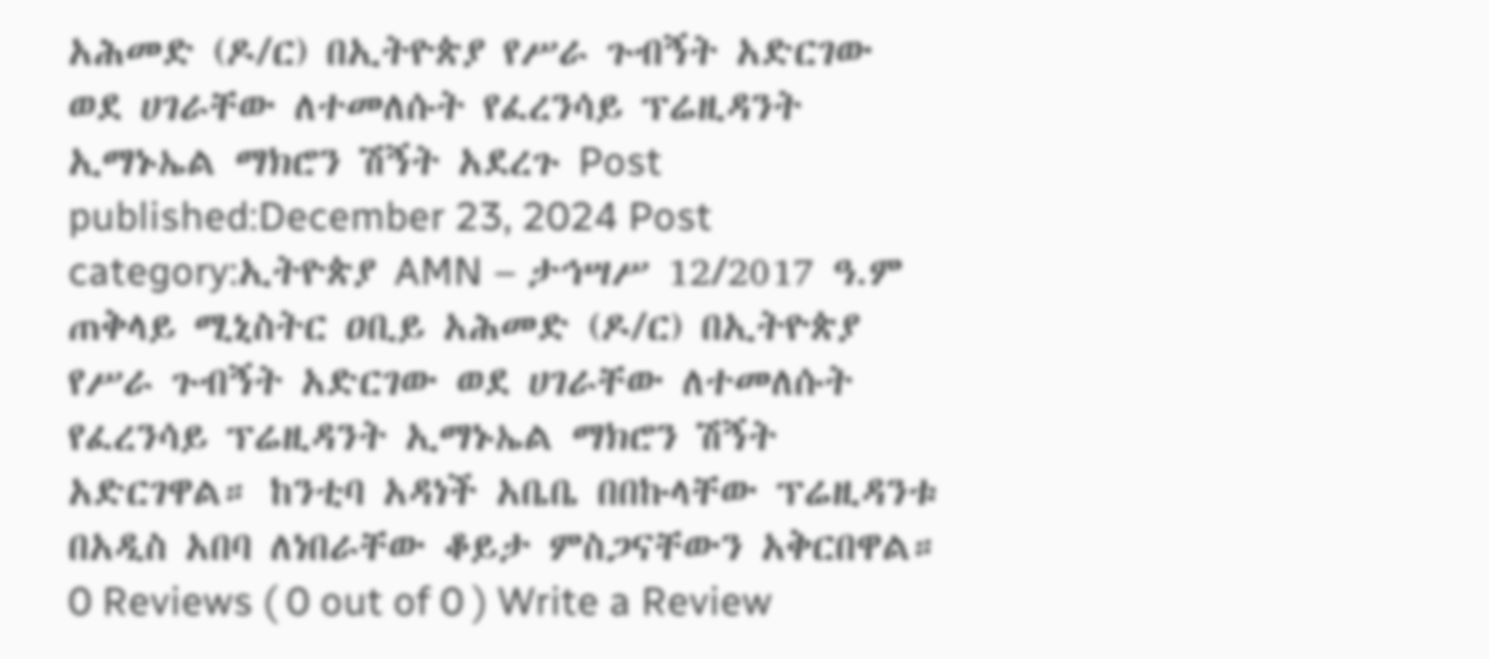አሕመድ (ዶ/ር) በኢትዮጵያ የሥራ ጉብኝት አድርገው ወደ ሀገራቸው ለተመለሱት የፈረንሳይ ፕሬዚዳንት ኢማኑኤል ማክሮን ሽኝት አደረጉ Post published:December 23, 2024 Post category:ኢትዮጵያ AMN – ታኅሣሥ 12/2017 ዓ.ም ጠቅላይ ሚኒስትር ዐቢይ አሕመድ (ዶ/ር) በኢትዮጵያ የሥራ ጉብኝት አድርገው ወደ ሀገራቸው ለተመለሱት የፈረንሳይ ፕሬዚዳንት ኢማኑኤል ማክሮን ሽኝት አድርገዋል። ከንቲባ አዳነች አቤቤ በበኩላቸው ፕሬዚዳንቱ በአዲስ አበባ ለነበራቸው ቆይታ ምስጋናቸውን አቅርበዋል። 0 Reviews ( 0 out of 0 ) Write a Review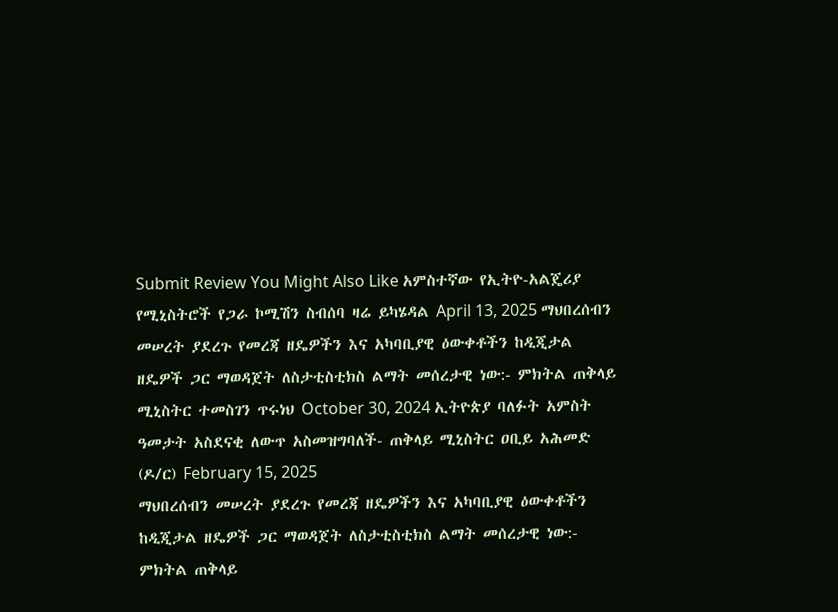Submit Review You Might Also Like አምስተኛው የኢትዮ-አልጄሪያ የሚኒስትሮች የጋራ ኮሚሽን ስብሰባ ዛሬ ይካሄዳል April 13, 2025 ማህበረሰብን መሠረት ያደረጉ የመረጃ ዘዴዎችን እና አካባቢያዊ ዕውቀቶችን ከዲጂታል ዘዴዎች ጋር ማወዳጀት ለስታቲስቲክስ ልማት መሰረታዊ ነው:- ምክትል ጠቅላይ ሚኒስትር ተመስገን ጥሩነህ October 30, 2024 ኢትዮጵያ ባለፉት አምስት ዓመታት አስደናቂ ለውጥ አስመዝግባለች- ጠቅላይ ሚኒስትር ዐቢይ አሕመድ (ዶ/ር) February 15, 2025
ማህበረሰብን መሠረት ያደረጉ የመረጃ ዘዴዎችን እና አካባቢያዊ ዕውቀቶችን ከዲጂታል ዘዴዎች ጋር ማወዳጀት ለስታቲስቲክስ ልማት መሰረታዊ ነው:- ምክትል ጠቅላይ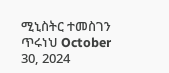ሚኒስትር ተመስገን ጥሩነህ October 30, 2024